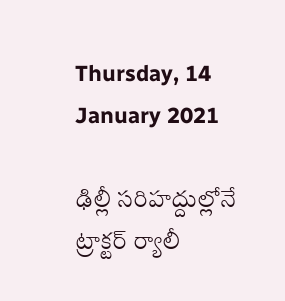Thursday, 14 January 2021

ఢిల్లీ సరిహద్దుల్లోనే ట్రాక్టర్ ర్యాలీ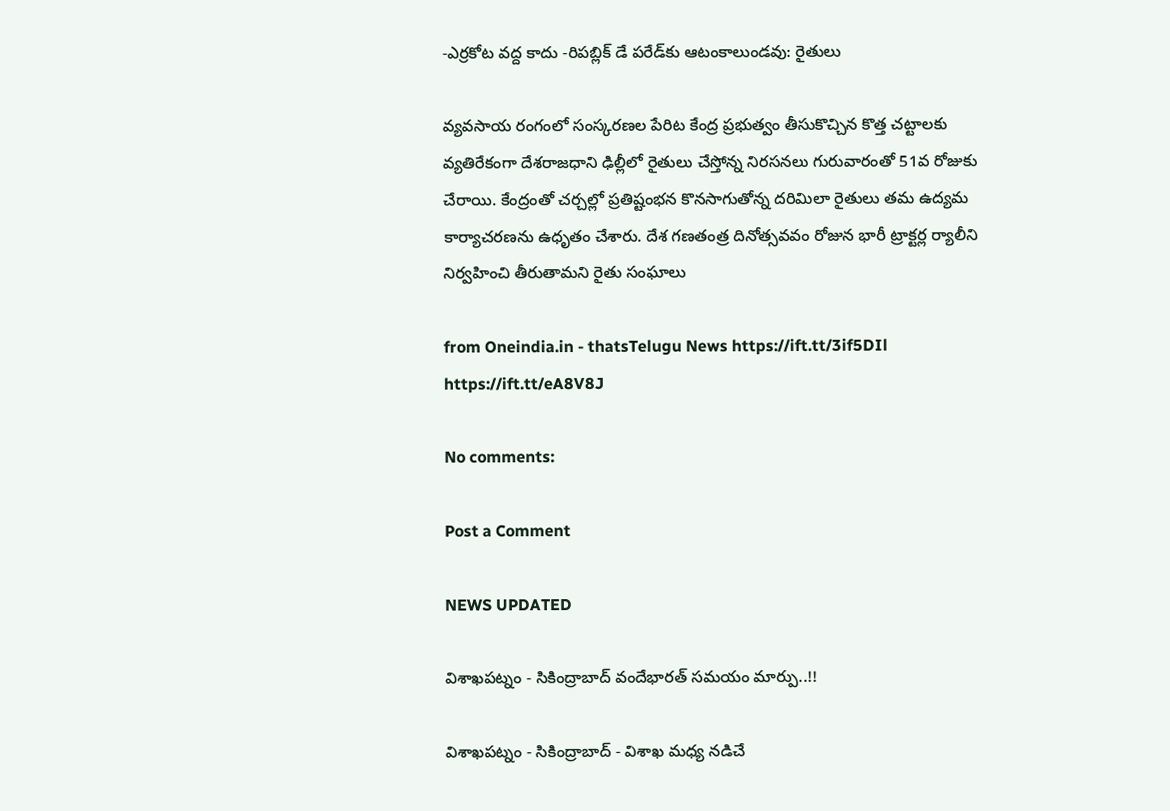-ఎర్రకోట వద్ద కాదు -రిపబ్లిక్ డే పరేడ్‌కు ఆటంకాలుండవు: రైతులు

వ్యవసాయ రంగంలో సంస్కరణల పేరిట కేంద్ర ప్రభుత్వం తీసుకొచ్చిన కొత్త చట్టాలకు వ్యతిరేకంగా దేశరాజధాని ఢిల్లీలో రైతులు చేస్తోన్న నిరసనలు గురువారంతో 51వ రోజుకు చేరాయి. కేంద్రంతో చర్చల్లో ప్రతిష్టంభన కొనసాగుతోన్న దరిమిలా రైతులు తమ ఉద్యమ కార్యాచరణను ఉధృతం చేశారు. దేశ గణతంత్ర దినోత్సవవం రోజున భారీ ట్రాక్టర్ల ర్యాలీని నిర్వహించి తీరుతామని రైతు సంఘాలు

from Oneindia.in - thatsTelugu News https://ift.tt/3if5DIl
https://ift.tt/eA8V8J

No comments:

Post a Comment

NEWS UPDATED

విశాఖపట్నం - సికింద్రాబాద్ వందేభారత్ సమయం మార్పు..!!

విశాఖపట్నం - సికింద్రాబాద్ - విశాఖ మధ్య నడిచే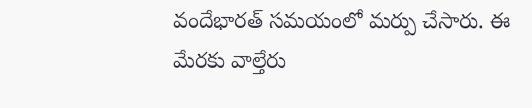వందేభారత్ సమయంలో మర్పు చేసారు. ఈ మేరకు వాల్తేరు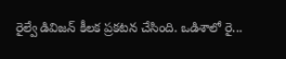రైల్వే డివిజన్ కీలక ప్రకటన చేసింది. ఒడిశాలో రై...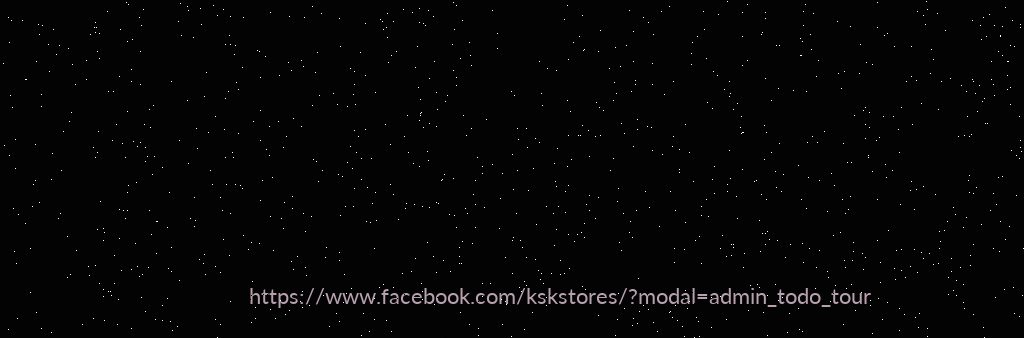https://www.facebook.com/kskstores/?modal=admin_todo_tour